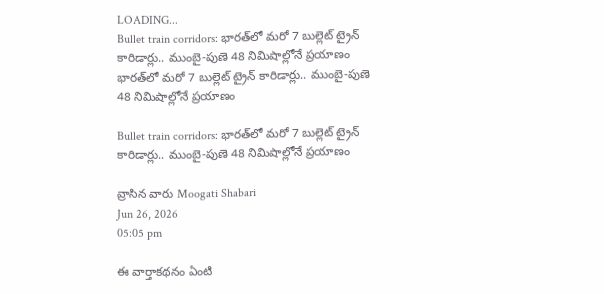LOADING...
Bullet train corridors: భారత్‌లో మరో 7 బుల్లెట్ ట్రైన్ కారిడార్లు.. ముంబై-పుణె 48 నిమిషాల్లోనే ప్రయాణం
భారత్‌లో మరో 7 బుల్లెట్ ట్రైన్ కారిడార్లు.. ముంబై-పుణె 48 నిమిషాల్లోనే ప్రయాణం

Bullet train corridors: భారత్‌లో మరో 7 బుల్లెట్ ట్రైన్ కారిడార్లు.. ముంబై-పుణె 48 నిమిషాల్లోనే ప్రయాణం

వ్రాసిన వారు Moogati Shabari
Jun 26, 2026
05:05 pm

ఈ వార్తాకథనం ఏంటి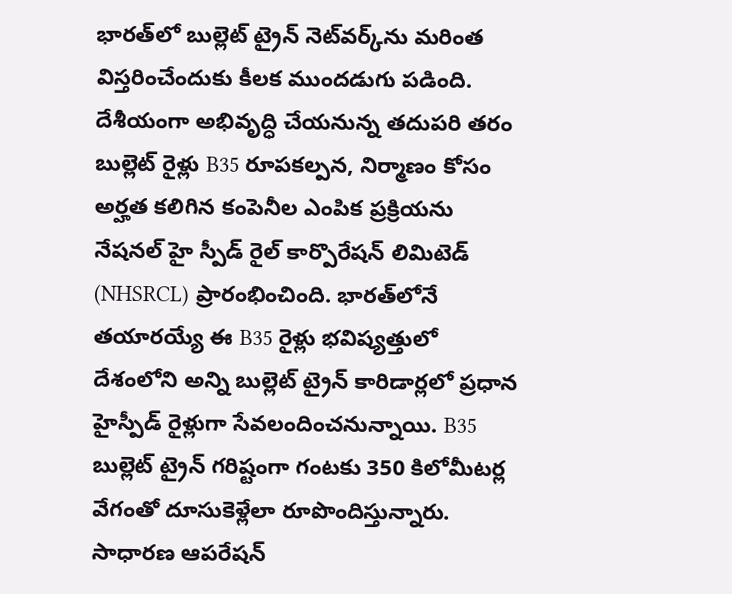భారత్‌లో బుల్లెట్ ట్రైన్ నెట్‌వర్క్‌ను మరింత విస్తరించేందుకు కీలక ముందడుగు పడింది. దేశీయంగా అభివృద్ధి చేయనున్న తదుపరి తరం బుల్లెట్ రైళ్లు B35 రూపకల్పన, నిర్మాణం కోసం అర్హత కలిగిన కంపెనీల ఎంపిక ప్రక్రియను నేషనల్ హై స్పీడ్ రైల్ కార్పొరేషన్ లిమిటెడ్ (NHSRCL) ప్రారంభించింది. భారత్‌లోనే తయారయ్యే ఈ B35 రైళ్లు భవిష్యత్తులో దేశంలోని అన్ని బుల్లెట్ ట్రైన్ కారిడార్లలో ప్రధాన హైస్పీడ్ రైళ్లుగా సేవలందించనున్నాయి. B35 బుల్లెట్ ట్రైన్ గరిష్టంగా గంటకు 350 కిలోమీటర్ల వేగంతో దూసుకెళ్లేలా రూపొందిస్తున్నారు. సాధారణ ఆపరేషన్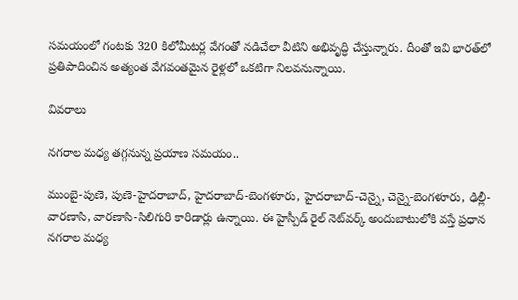సమయంలో గంటకు 320 కిలోమీటర్ల వేగంతో నడిచేలా వీటిని అభివృద్ధి చేస్తున్నారు. దీంతో ఇవి భారత్‌లో ప్రతిపాదించిన అత్యంత వేగవంతమైన రైళ్లలో ఒకటిగా నిలవనున్నాయి.

వివరాలు

నగరాల మధ్య తగ్గనున్న ప్రయాణ సమయం..

ముంబై-పుణె, పుణె-హైదరాబాద్, హైదరాబాద్-బెంగళూరు, హైదరాబాద్-చెన్నై, చెన్నై-బెంగళూరు, ఢిల్లీ-వారణాసి, వారణాసి-సిలిగురి కారిడార్లు ఉన్నాయి. ఈ హైస్పీడ్ రైల్ నెట్‌వర్క్ అందుబాటులోకి వస్తే ప్రధాన నగరాల మధ్య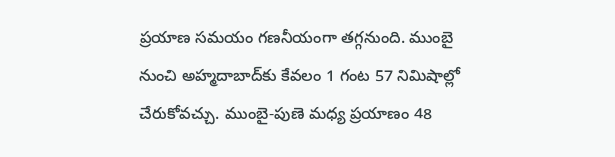ప్రయాణ సమయం గణనీయంగా తగ్గనుంది. ముంబై నుంచి అహ్మదాబాద్‌కు కేవలం 1 గంట 57 నిమిషాల్లో చేరుకోవచ్చు. ముంబై-పుణె మధ్య ప్రయాణం 48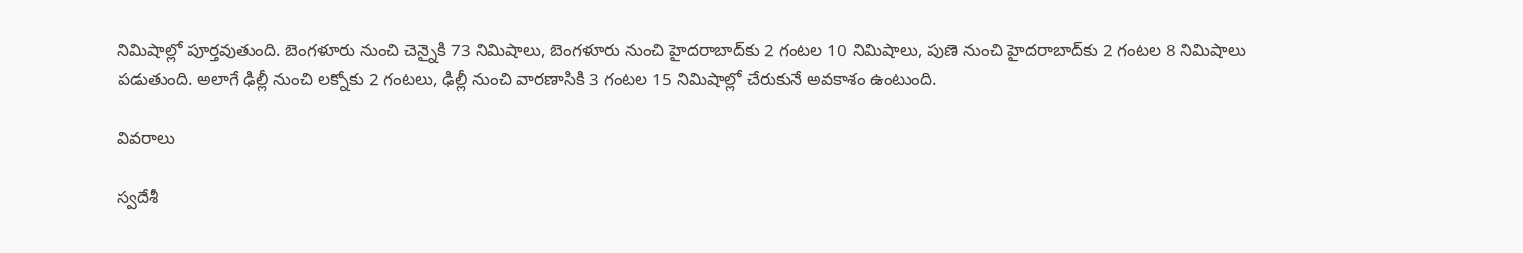నిమిషాల్లో పూర్తవుతుంది. బెంగళూరు నుంచి చెన్నైకి 73 నిమిషాలు, బెంగళూరు నుంచి హైదరాబాద్‌కు 2 గంటల 10 నిమిషాలు, పుణె నుంచి హైదరాబాద్‌కు 2 గంటల 8 నిమిషాలు పడుతుంది. అలాగే ఢిల్లీ నుంచి లక్నోకు 2 గంటలు, ఢిల్లీ నుంచి వారణాసికి 3 గంటల 15 నిమిషాల్లో చేరుకునే అవకాశం ఉంటుంది.

వివరాలు

స్వదేశీ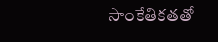సాంకేతికతతో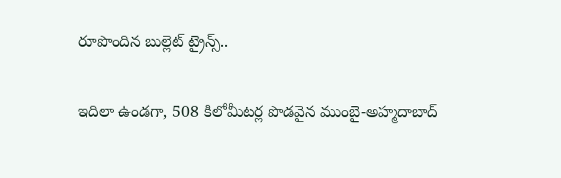రూపొందిన బుల్లెట్ ట్రైన్స్..

ఇదిలా ఉండగా, 508 కిలోమీటర్ల పొడవైన ముంబై-అహ్మదాబాద్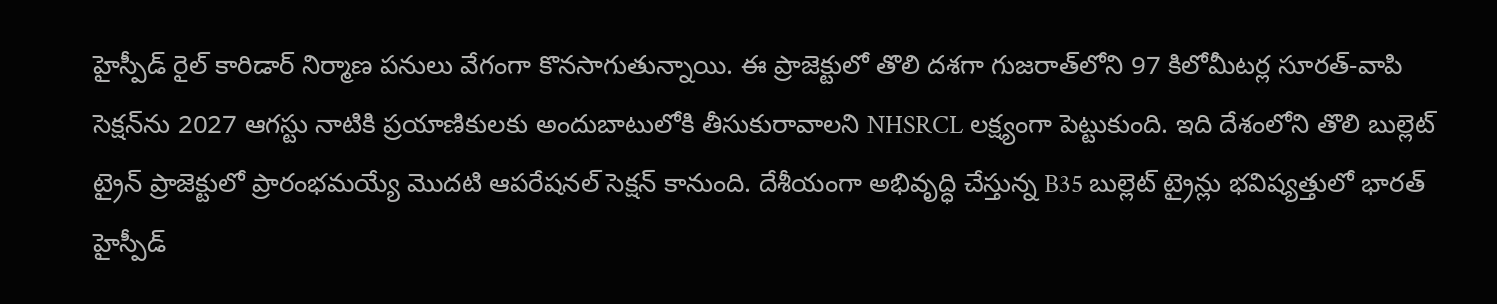హైస్పీడ్ రైల్ కారిడార్ నిర్మాణ పనులు వేగంగా కొనసాగుతున్నాయి. ఈ ప్రాజెక్టులో తొలి దశగా గుజరాత్‌లోని 97 కిలోమీటర్ల సూరత్-వాపి సెక్షన్‌ను 2027 ఆగస్టు నాటికి ప్రయాణికులకు అందుబాటులోకి తీసుకురావాలని NHSRCL లక్ష్యంగా పెట్టుకుంది. ఇది దేశంలోని తొలి బుల్లెట్ ట్రైన్ ప్రాజెక్టులో ప్రారంభమయ్యే మొదటి ఆపరేషనల్ సెక్షన్ కానుంది. దేశీయంగా అభివృద్ధి చేస్తున్న B35 బుల్లెట్ ట్రైన్లు భవిష్యత్తులో భారత్ హైస్పీడ్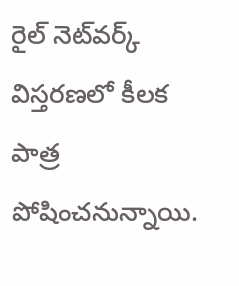రైల్ నెట్‌వర్క్ విస్తరణలో కీలక పాత్ర పోషించనున్నాయి.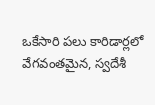ఒకేసారి పలు కారిడార్లలో వేగవంతమైన, స్వదేశీ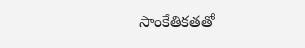సాంకేతికతతో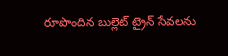రూపొందిన బుల్లెట్ ట్రైన్ సేవలను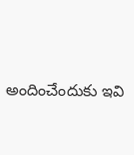అందించేందుకు ఇవి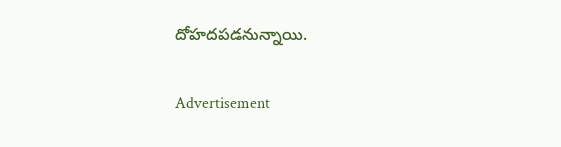దోహదపడనున్నాయి.

Advertisement